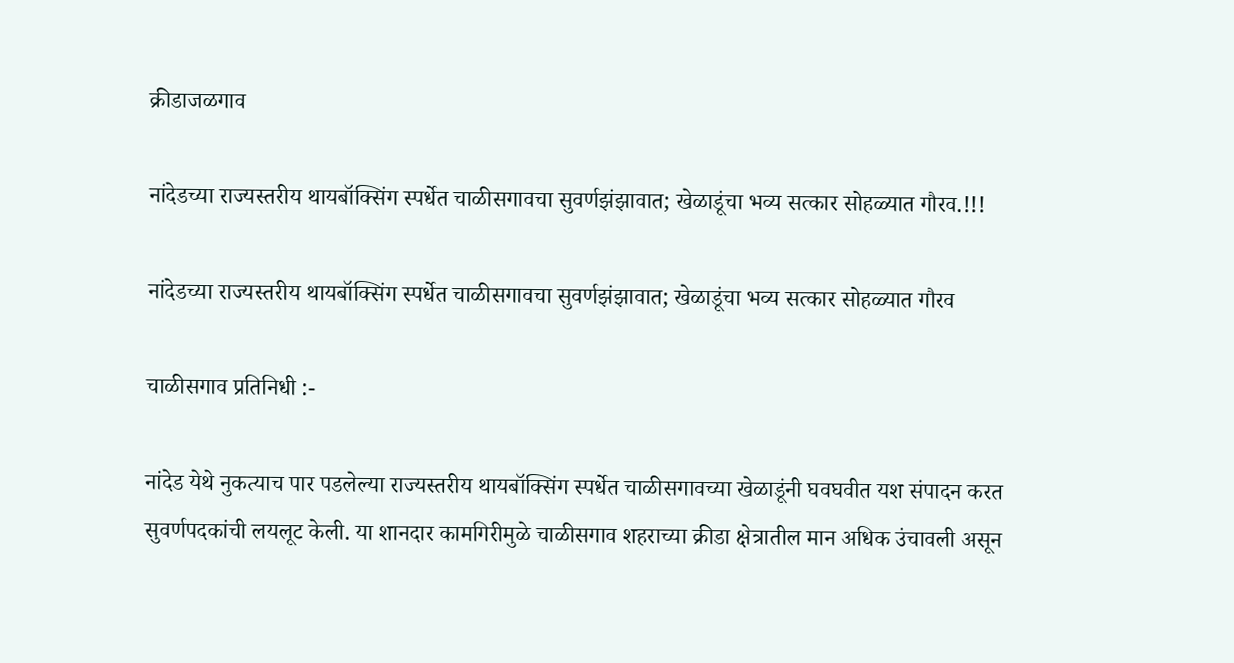क्रीडाजळगाव

नांदेडच्या राज्यस्तरीय थायबॉक्सिंग स्पर्धेत चाळीसगावचा सुवर्णझंझावात; खेळाडूंचा भव्य सत्कार सोहळ्यात गौरव.!!!

नांदेडच्या राज्यस्तरीय थायबॉक्सिंग स्पर्धेत चाळीसगावचा सुवर्णझंझावात; खेळाडूंचा भव्य सत्कार सोहळ्यात गौरव

चाळीसगाव प्रतिनिधी :-

नांदेड येथे नुकत्याच पार पडलेल्या राज्यस्तरीय थायबॉक्सिंग स्पर्धेत चाळीसगावच्या खेळाडूंनी घवघवीत यश संपादन करत सुवर्णपदकांची लयलूट केली. या शानदार कामगिरीमुळे चाळीसगाव शहराच्या क्रीडा क्षेत्रातील मान अधिक उंचावली असून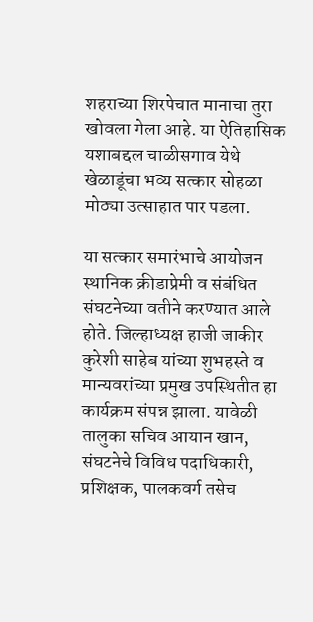शहराच्या शिरपेचात मानाचा तुरा खोवला गेला आहे. या ऐतिहासिक यशाबद्दल चाळीसगाव येथे खेळाडूंचा भव्य सत्कार सोहळा मोठ्या उत्साहात पार पडला.

या सत्कार समारंभाचे आयोजन स्थानिक क्रीडाप्रेमी व संबंधित संघटनेच्या वतीने करण्यात आले होते. जिल्हाध्यक्ष हाजी जाकीर कुरेशी साहेब यांच्या शुभहस्ते व मान्यवरांच्या प्रमुख उपस्थितीत हा कार्यक्रम संपन्न झाला. यावेळी तालुका सचिव आयान खान, संघटनेचे विविध पदाधिकारी, प्रशिक्षक, पालकवर्ग तसेच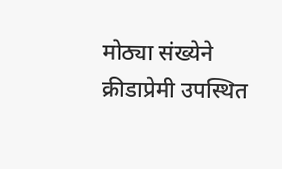मोठ्या संख्येने क्रीडाप्रेमी उपस्थित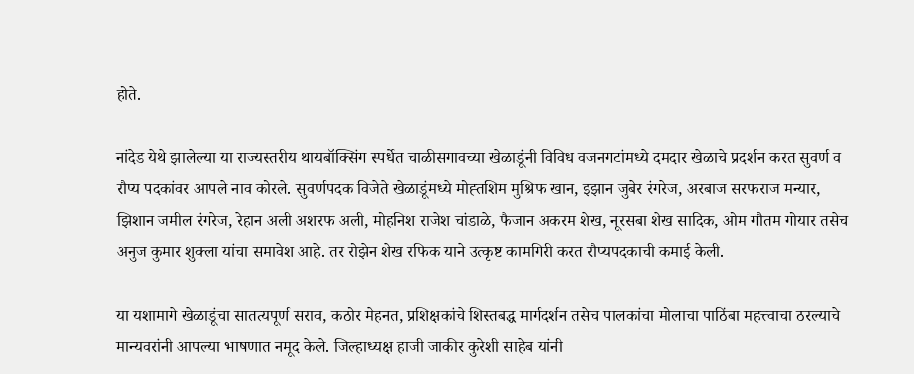होते.

नांदेड येथे झालेल्या या राज्यस्तरीय थायबॉक्सिंग स्पर्धेत चाळीसगावच्या खेळाडूंनी विविध वजनगटांमध्ये दमदार खेळाचे प्रदर्शन करत सुवर्ण व रौप्य पदकांवर आपले नाव कोरले. सुवर्णपदक विजेते खेळाडूंमध्ये मोह्तशिम मुश्रिफ खान, इझान जुबेर रंगरेज, अरबाज सरफराज मन्यार, झिशान जमील रंगरेज, रेहान अली अशरफ अली, मोहनिश राजेश चांडाळे, फैजान अकरम शेख, नूरसबा शेख सादिक, ओम गौतम गोयार तसेच अनुज कुमार शुक्ला यांचा समावेश आहे. तर रोझेन शेख रफिक याने उत्कृष्ट कामगिरी करत रौप्यपदकाची कमाई केली.

या यशामागे खेळाडूंचा सातत्यपूर्ण सराव, कठोर मेहनत, प्रशिक्षकांचे शिस्तबद्ध मार्गदर्शन तसेच पालकांचा मोलाचा पाठिंबा महत्त्वाचा ठरल्याचे मान्यवरांनी आपल्या भाषणात नमूद केले. जिल्हाध्यक्ष हाजी जाकीर कुरेशी साहेब यांनी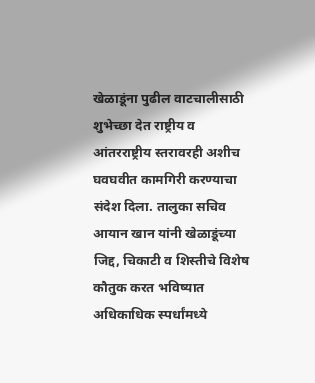खेळाडूंना पुढील वाटचालीसाठी शुभेच्छा देत राष्ट्रीय व आंतरराष्ट्रीय स्तरावरही अशीच घवघवीत कामगिरी करण्याचा संदेश दिला. तालुका सचिव आयान खान यांनी खेळाडूंच्या जिद्द, चिकाटी व शिस्तीचे विशेष कौतुक करत भविष्यात अधिकाधिक स्पर्धांमध्ये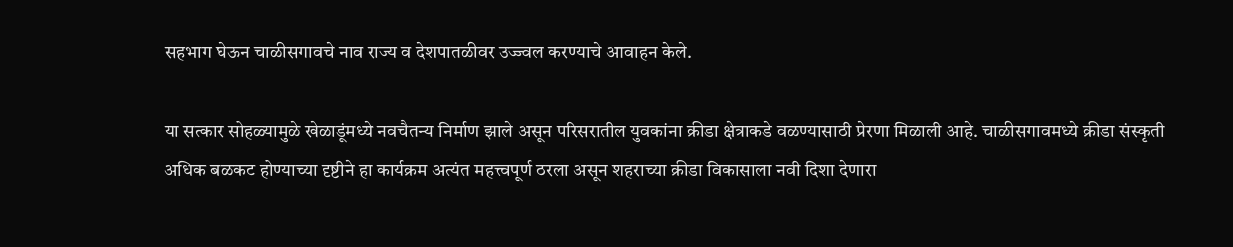सहभाग घेऊन चाळीसगावचे नाव राज्य व देशपातळीवर उज्ज्वल करण्याचे आवाहन केले.

या सत्कार सोहळ्यामुळे खेळाडूंमध्ये नवचैतन्य निर्माण झाले असून परिसरातील युवकांना क्रीडा क्षेत्राकडे वळण्यासाठी प्रेरणा मिळाली आहे. चाळीसगावमध्ये क्रीडा संस्कृती अधिक बळकट होण्याच्या दृष्टीने हा कार्यक्रम अत्यंत महत्त्वपूर्ण ठरला असून शहराच्या क्रीडा विकासाला नवी दिशा देणारा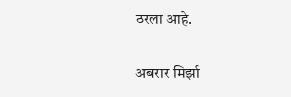ठरला आहे.

अबरार मिर्झा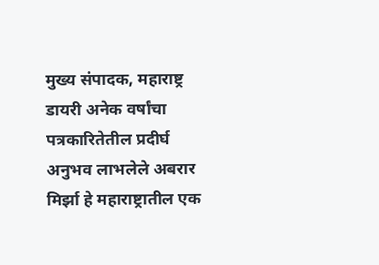मुख्य संपादक, महाराष्ट्र डायरी अनेक वर्षांचा पत्रकारितेतील प्रदीर्घ अनुभव लाभलेले अबरार मिर्झा हे महाराष्ट्रातील एक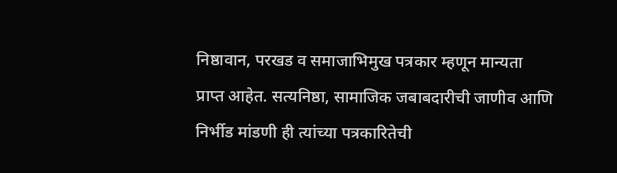निष्ठावान, परखड व समाजाभिमुख पत्रकार म्हणून मान्यता प्राप्त आहेत. सत्यनिष्ठा, सामाजिक जबाबदारीची जाणीव आणि निर्भीड मांडणी ही त्यांच्या पत्रकारितेची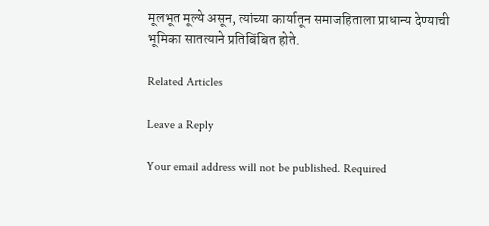मूलभूत मूल्ये असून, त्यांच्या कार्यातून समाजहिताला प्राधान्य देण्याची भूमिका सातत्याने प्रतिबिंबित होते.

Related Articles

Leave a Reply

Your email address will not be published. Required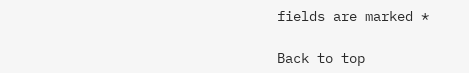fields are marked *

Back to top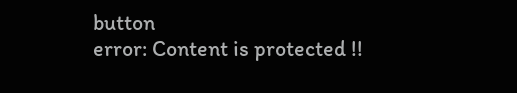button
error: Content is protected !!